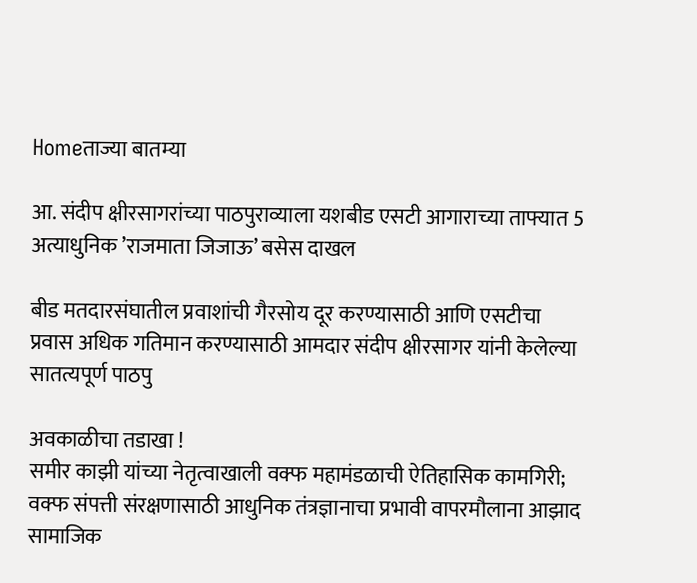Homeताज्या बातम्या

आ. संदीप क्षीरसागरांच्या पाठपुराव्याला यशबीड एसटी आगाराच्या ताफ्यात 5 अत्याधुनिक ’राजमाता जिजाऊ’ बसेस दाखल

बीड मतदारसंघातील प्रवाशांची गैरसोय दूर करण्यासाठी आणि एसटीचा प्रवास अधिक गतिमान करण्यासाठी आमदार संदीप क्षीरसागर यांनी केलेल्या सातत्यपूर्ण पाठपु

अवकाळीचा तडाखा !
समीर काझी यांच्या नेतृत्वाखाली वक्फ महामंडळाची ऐतिहासिक कामगिरी; वक्फ संपत्ती संरक्षणासाठी आधुनिक तंत्रज्ञानाचा प्रभावी वापरमौलाना आझाद सामाजिक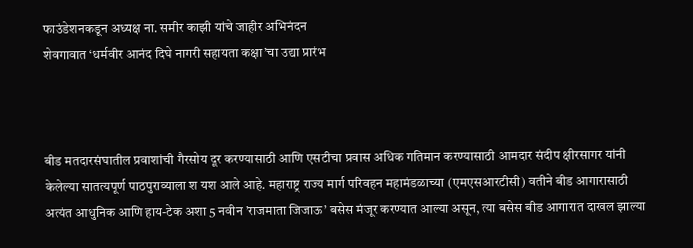फाउंडेशनकडून अध्यक्ष ना. समीर काझी यांचे जाहीर अभिनंदन
शेवगावात ‘धर्मवीर आनंद दिघे नागरी सहायता कक्षा’चा उद्या प्रारंभ



बीड मतदारसंघातील प्रवाशांची गैरसोय दूर करण्यासाठी आणि एसटीचा प्रवास अधिक गतिमान करण्यासाठी आमदार संदीप क्षीरसागर यांनी केलेल्या सातत्यपूर्ण पाठपुराव्याला श यश आले आहे. महाराष्ट्र राज्य मार्ग परिवहन महामंडळाच्या (एमएसआरटीसी) वतीने बीड आगारासाठी अत्यंत आधुनिक आणि हाय-टेक अशा 5 नवीन ’राजमाता जिजाऊ’ बसेस मंजूर करण्यात आल्या असून, त्या बसेस बीड आगारात दाखल झाल्या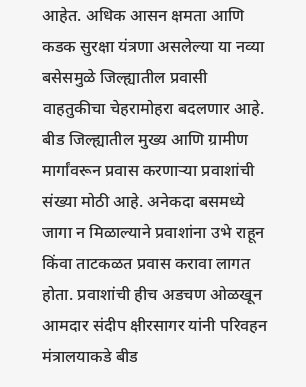आहेत. अधिक आसन क्षमता आणि कडक सुरक्षा यंत्रणा असलेल्या या नव्या बसेसमुळे जिल्ह्यातील प्रवासी वाहतुकीचा चेहरामोहरा बदलणार आहे.
बीड जिल्ह्यातील मुख्य आणि ग्रामीण मार्गांवरून प्रवास करणार्‍या प्रवाशांची संख्या मोठी आहे. अनेकदा बसमध्ये जागा न मिळाल्याने प्रवाशांना उभे राहून किंवा ताटकळत प्रवास करावा लागत होता. प्रवाशांची हीच अडचण ओळखून आमदार संदीप क्षीरसागर यांनी परिवहन मंत्रालयाकडे बीड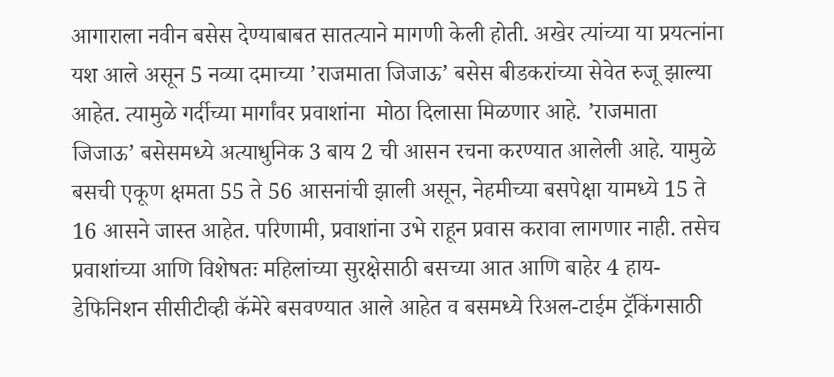आगाराला नवीन बसेस देण्याबाबत सातत्याने मागणी केली होती. अखेर त्यांच्या या प्रयत्नांना यश आले असून 5 नव्या दमाच्या ’राजमाता जिजाऊ’ बसेस बीडकरांच्या सेवेत रुजू झाल्या आहेत. त्यामुळे गर्दीच्या मार्गांवर प्रवाशांना  मोठा दिलासा मिळणार आहे. ’राजमाता जिजाऊ’ बसेसमध्ये अत्याधुनिक 3 बाय 2 ची आसन रचना करण्यात आलेली आहे. यामुळे बसची एकूण क्षमता 55 ते 56 आसनांची झाली असून, नेहमीच्या बसपेक्षा यामध्ये 15 ते 16 आसने जास्त आहेत. परिणामी, प्रवाशांना उभे राहून प्रवास करावा लागणार नाही. तसेच प्रवाशांच्या आणि विशेषतः महिलांच्या सुरक्षेसाठी बसच्या आत आणि बाहेर 4 हाय-डेफिनिशन सीसीटीव्ही कॅमेरे बसवण्यात आले आहेत व बसमध्ये रिअल-टाईम ट्रॅकिंगसाठी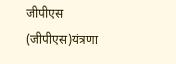जीपीएस (जीपीएस)यंत्रणा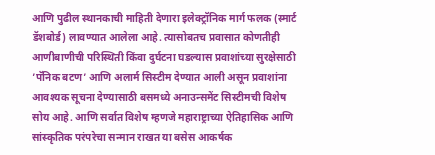आणि पुढील स्थानकाची माहिती देणारा इलेक्ट्रॉनिक मार्ग फलक (स्मार्ट डॅशबोर्ड) लावण्यात आलेला आहे. त्यासोबतच प्रवासात कोणतीही आणीबाणीची परिस्थिती किंवा दुर्घटना घडल्यास प्रवाशांच्या सुरक्षेसाठी ’पॅनिक बटण’ आणि अलार्म सिस्टीम देण्यात आली असून प्रवाशांना आवश्यक सूचना देण्यासाठी बसमध्ये अनाउन्समेंट सिस्टीमची विशेष सोय आहे. आणि सर्वात विशेष म्हणजे महाराष्ट्राच्या ऐतिहासिक आणि सांस्कृतिक परंपरेचा सन्मान राखत या बसेस आकर्षक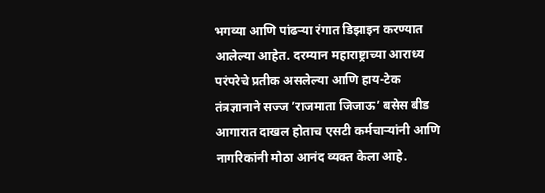भगव्या आणि पांढर्‍या रंगात डिझाइन करण्यात आलेल्या आहेत. दरम्यान महाराष्ट्राच्या आराध्य परंपरेचे प्रतीक असलेल्या आणि हाय-टेक तंत्रज्ञानाने सज्ज ’राजमाता जिजाऊ’ बसेस बीड आगारात दाखल होताच एसटी कर्मचार्‍यांनी आणि नागरिकांनी मोठा आनंद व्यक्त केला आहे.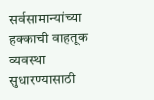सर्वसामान्यांच्या हक्काची वाहतूक व्यवस्था सुधारण्यासाठी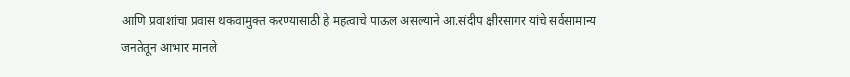आणि प्रवाशांचा प्रवास थकवामुक्त करण्यासाठी हे महत्वाचे पाऊल असल्याने आ.संदीप क्षीरसागर यांचे सर्वसामान्य जनतेतून आभार मानले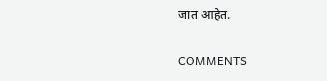जात आहेत.

COMMENTS